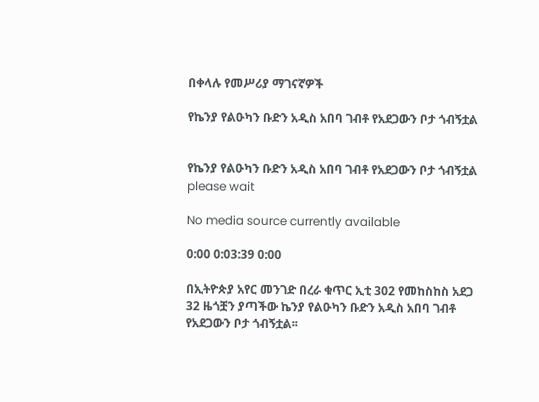በቀላሉ የመሥሪያ ማገናኛዎች

የኬንያ የልዑካን ቡድን አዲስ አበባ ገብቶ የአደጋውን ቦታ ጎብኝቷል


የኬንያ የልዑካን ቡድን አዲስ አበባ ገብቶ የአደጋውን ቦታ ጎብኝቷል
please wait

No media source currently available

0:00 0:03:39 0:00

በኢትዮጵያ አየር መንገድ በረራ ቁጥር ኢቲ 302 የመከስከስ አደጋ 32 ዜጎቿን ያጣችው ኬንያ የልዑካን ቡድን አዲስ አበባ ገብቶ የአደጋውን ቦታ ጎብኝቷል፡፡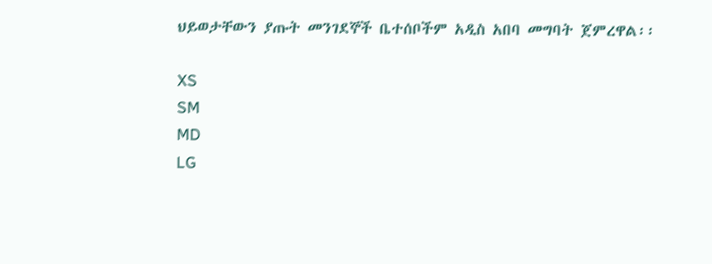ህይወታቸውን ያጡት መንገደኞች ቤተሰቦችም አዲስ አበባ መግባት ጀምረዋል፡፡

XS
SM
MD
LG